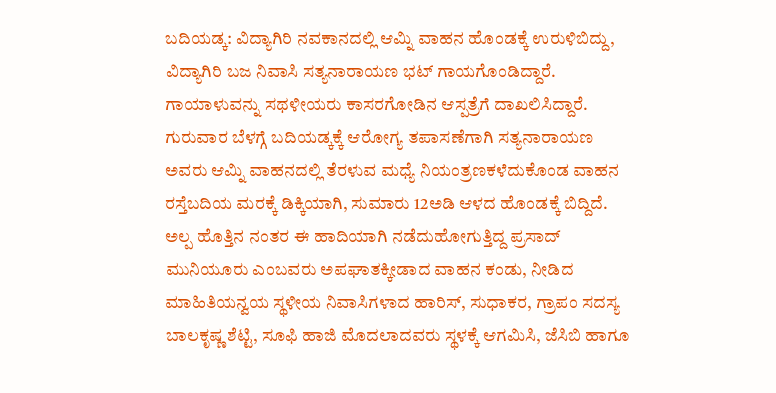ಬದಿಯಡ್ಕ: ವಿದ್ಯಾಗಿರಿ ನವಕಾನದಲ್ಲಿ ಆಮ್ನಿ ವಾಹನ ಹೊಂಡಕ್ಕೆ ಉರುಳಿಬಿದ್ದು, ವಿದ್ಯಾಗಿರಿ ಬಜ ನಿವಾಸಿ ಸತ್ಯನಾರಾಯಣ ಭಟ್ ಗಾಯಗೊಂಡಿದ್ದಾರೆ. ಗಾಯಾಳುವನ್ನು ಸಥಳೀಯರು ಕಾಸರಗೋಡಿನ ಆಸ್ಪತ್ರೆಗೆ ದಾಖಲಿಸಿದ್ದಾರೆ.
ಗುರುವಾರ ಬೆಳಗ್ಗೆ ಬದಿಯಡ್ಕಕ್ಕೆ ಆರೋಗ್ಯ ತಪಾಸಣೆಗಾಗಿ ಸತ್ಯನಾರಾಯಣ ಅವರು ಆಮ್ನಿ ವಾಹನದಲ್ಲಿ ತೆರಳುವ ಮಧ್ಯೆ ನಿಯಂತ್ರಣಕಳೆದುಕೊಂಡ ವಾಹನ ರಸ್ತೆಬದಿಯ ಮರಕ್ಕೆ ಡಿಕ್ಕಿಯಾಗಿ, ಸುಮಾರು 12ಅಡಿ ಆಳದ ಹೊಂಡಕ್ಕೆ ಬಿದ್ದಿದೆ. ಅಲ್ಪ ಹೊತ್ತಿನ ನಂತರ ಈ ಹಾದಿಯಾಗಿ ನಡೆದುಹೋಗುತ್ತಿದ್ದ ಪ್ರಸಾದ್ ಮುನಿಯೂರು ಎಂಬವರು ಅಪಘಾತಕ್ಕೀಡಾದ ವಾಹನ ಕಂಡು, ನೀಡಿದ ಮಾಹಿತಿಯನ್ವಯ ಸ್ಥಳೀಯ ನಿವಾಸಿಗಳಾದ ಹಾರಿಸ್, ಸುಧಾಕರ, ಗ್ರಾಪಂ ಸದಸ್ಯ ಬಾಲಕೃಷ್ಣ ಶೆಟ್ಟಿ, ಸೂಫಿ ಹಾಜಿ ಮೊದಲಾದವರು ಸ್ಥಳಕ್ಕೆ ಆಗಮಿಸಿ, ಜೆಸಿಬಿ ಹಾಗೂ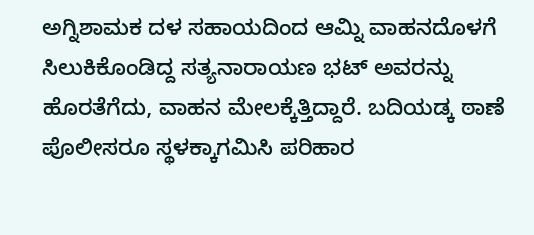ಅಗ್ನಿಶಾಮಕ ದಳ ಸಹಾಯದಿಂದ ಆಮ್ನಿ ವಾಹನದೊಳಗೆ ಸಿಲುಕಿಕೊಂಡಿದ್ದ ಸತ್ಯನಾರಾಯಣ ಭಟ್ ಅವರನ್ನು ಹೊರತೆಗೆದು, ವಾಹನ ಮೇಲಕ್ಕೆತ್ತಿದ್ದಾರೆ. ಬದಿಯಡ್ಕ ಠಾಣೆ ಪೊಲೀಸರೂ ಸ್ಥಳಕ್ಕಾಗಮಿಸಿ ಪರಿಹಾರ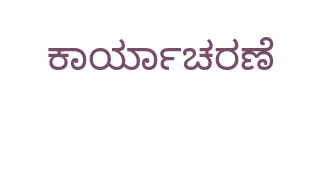ಕಾರ್ಯಾಚರಣೆ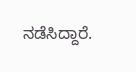ನಡೆಸಿದ್ದಾರೆ.